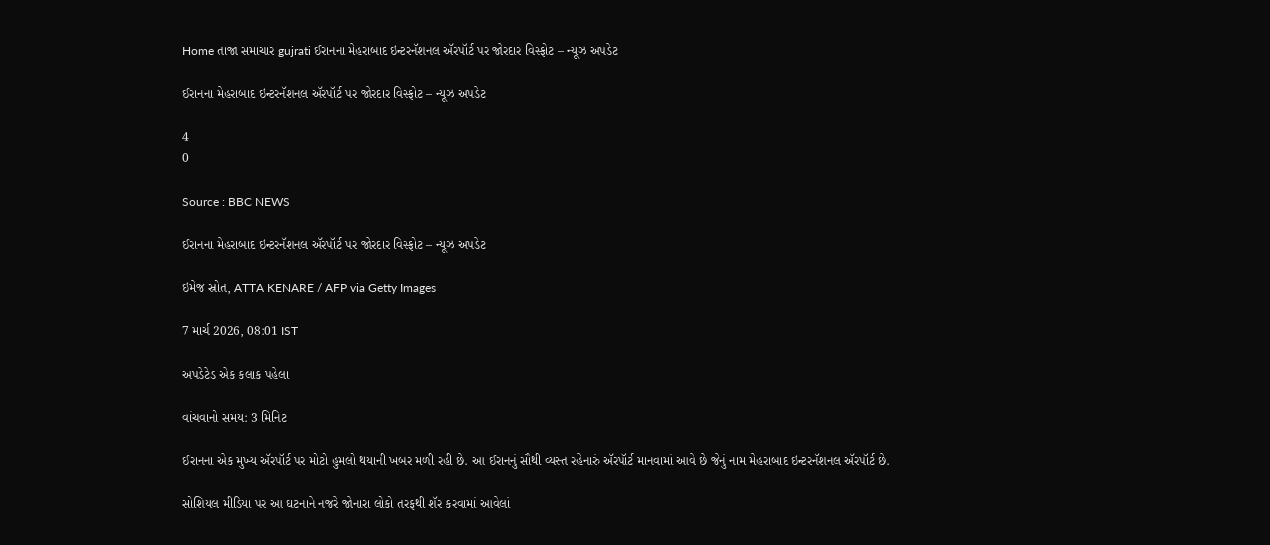Home તાજા સમાચાર gujrati ઈરાનના મેહરાબાદ ઇન્ટરનૅશનલ ઍરપૉર્ટ પર જોરદાર વિસ્ફોટ – ન્યૂઝ અપડેટ

ઈરાનના મેહરાબાદ ઇન્ટરનૅશનલ ઍરપૉર્ટ પર જોરદાર વિસ્ફોટ – ન્યૂઝ અપડેટ

4
0

Source : BBC NEWS

ઈરાનના મેહરાબાદ ઇન્ટરનૅશનલ ઍરપૉર્ટ પર જોરદાર વિસ્ફોટ – ન્યૂઝ અપડેટ

ઇમેજ સ્રોત, ATTA KENARE / AFP via Getty Images

7 માર્ચ 2026, 08:01 IST

અપડેટેડ એક કલાક પહેલા

વાંચવાનો સમય: 3 મિનિટ

ઈરાનના એક મુખ્ય ઍરપૉર્ટ પર મોટો હુમલો થયાની ખબર મળી રહી છે. આ ઈરાનનું સૌથી વ્યસ્ત રહેનારું ઍરપૉર્ટ માનવામાં આવે છે જેનું નામ મેહરાબાદ ઇન્ટરનૅશનલ ઍરપૉર્ટ છે.

સોશિયલ મીડિયા પર આ ઘટનાને નજરે જોનારા લોકો તરફથી શૅર કરવામાં આવેલાં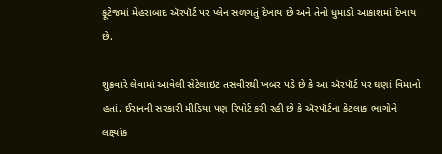ફૂટેજમાં મેહરાબાદ ઍરપૉર્ટ પર પ્લેન સળગતું દેખાય છે અને તેનો ધુમાડો આકાશમાં દેખાય છે.

શુક્રવારે લેવામાં આવેલી સેટેલાઇટ તસવીરથી ખબર પડે છે કે આ ઍરપૉર્ટ પર ઘણાં વિમાનો હતાં. ઈરાનની સરકારી મીડિયા પણ રિપોર્ટ કરી રહી છે કે ઍરપૉર્ટના કેટલાક ભાગોને લક્ષ્યાંક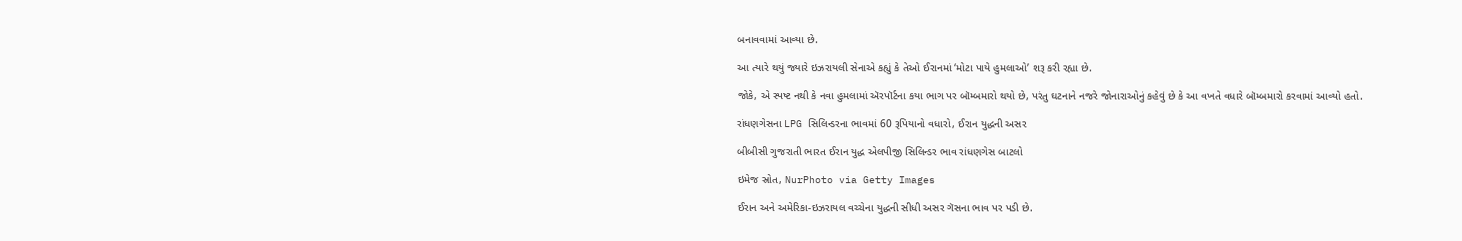બનાવવામાં આવ્યા છે.

આ ત્યારે થયું જ્યારે ઇઝરાયલી સેનાએ કહ્યું કે તેઓ ઈરાનમાં ‘મોટા પાયે હુમલાઓ’ શરૂ કરી રહ્યા છે.

જોકે, એ સ્પષ્ટ નથી કે નવા હુમલામાં ઍરપૉર્ટના કયા ભાગ પર બૉમ્બમારો થયો છે, પરંતુ ઘટનાને નજરે જોનારાઓનું કહેવું છે કે આ વખતે વધારે બૉમ્બમારો કરવામાં આવ્યો હતો.

રાંધણગેસના LPG સિલિન્ડરના ભાવમાં 60 રૂપિયાનો વધારો, ઈરાન યુદ્ધની અસર

બીબીસી ગુજરાતી ભારત ઈરાન યુદ્ધ એલપીજી સિલિન્ડર ભાવ રાંધણગેસ બાટલો

ઇમેજ સ્રોત, NurPhoto via Getty Images

ઈરાન અને અમેરિકા-ઇઝરાયલ વચ્ચેના યુદ્ધની સીધી અસર ગૅસના ભાવ પર પડી છે.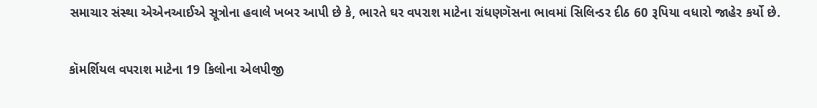સમાચાર સંસ્થા એએનઆઈએ સૂત્રોના હવાલે ખબર આપી છે કે, ભારતે ઘર વપરાશ માટેના રાંધણગૅસના ભાવમાં સિલિન્ડર દીઠ 60 રૂપિયા વધારો જાહેર કર્યો છે.

કૉમર્શિયલ વપરાશ માટેના 19 કિલોના એલપીજી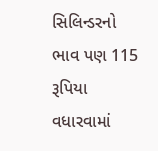સિલિન્ડરનો ભાવ પણ 115 રૂપિયા વધારવામાં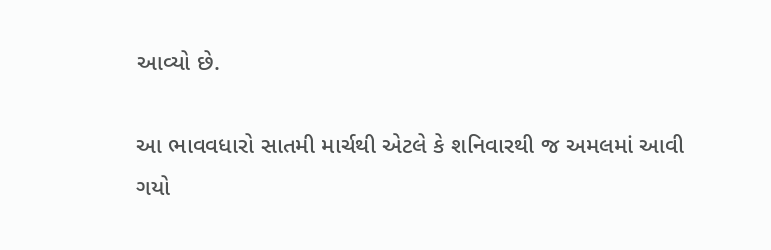આવ્યો છે.

આ ભાવવધારો સાતમી માર્ચથી એટલે કે શનિવારથી જ અમલમાં આવી ગયો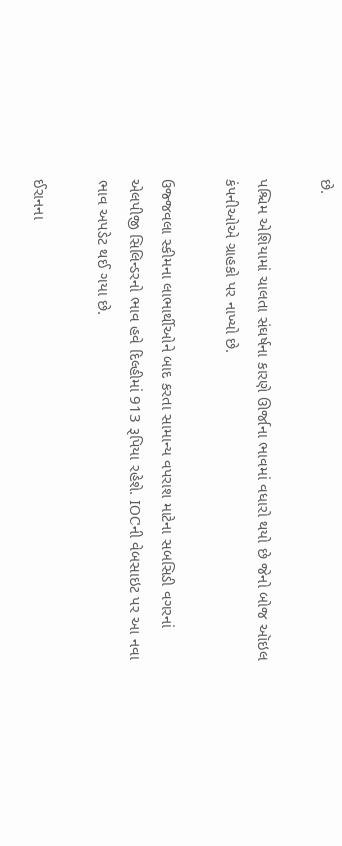છે.

પશ્ચિમ એશિયામાં ચાલતા સંઘર્ષના કારણે ઊર્જાના ભાવમાં વધારો થયો છે જેનો બોજ ઑઇલ કંપનીઓએ ગ્રાહકો પર નાખ્યો છે.

ઉજ્જવલા સ્કીમના લાભાર્થીઓને બાદ કરતા સામાન્ય વપરાશ માટેના સબસિડી વગરનાં એલપીજી સિલિન્ડરનો ભાવ હવે દિલ્હીમાં 913 રૂપિયા રહેશે. IOCની વેબસાઇટ પર આ નવા ભાવ અપડેટ થઈ ગયા છે.

ઈરાનના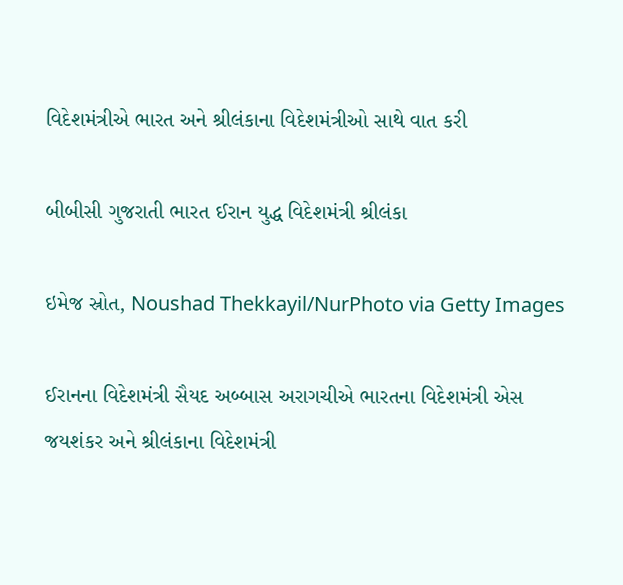વિદેશમંત્રીએ ભારત અને શ્રીલંકાના વિદેશમંત્રીઓ સાથે વાત કરી

બીબીસી ગુજરાતી ભારત ઈરાન યુદ્ધ વિદેશમંત્રી શ્રીલંકા

ઇમેજ સ્રોત, Noushad Thekkayil/NurPhoto via Getty Images

ઈરાનના વિદેશમંત્રી સૈયદ અબ્બાસ અરાગચીએ ભારતના વિદેશમંત્રી એસ જયશંકર અને શ્રીલંકાના વિદેશમંત્રી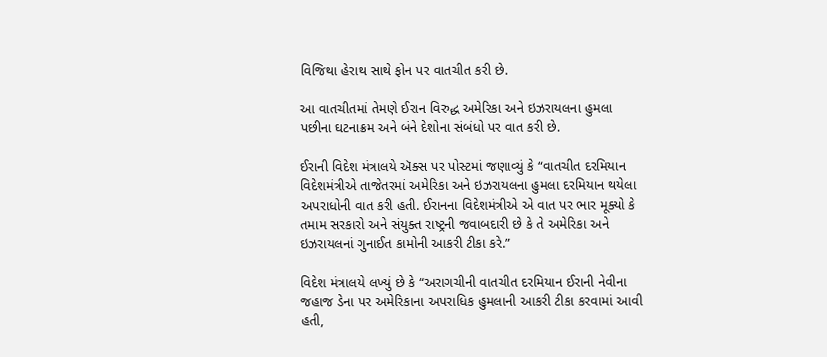વિજિથા હેરાથ સાથે ફોન પર વાતચીત કરી છે.

આ વાતચીતમાં તેમણે ઈરાન વિરુદ્ધ અમેરિકા અને ઇઝરાયલના હુમલા પછીના ઘટનાક્રમ અને બંને દેશોના સંબંધો પર વાત કરી છે.

ઈરાની વિદેશ મંત્રાલયે ઍક્સ પર પોસ્ટમાં જણાવ્યું કે “વાતચીત દરમિયાન વિદેશમંત્રીએ તાજેતરમાં અમેરિકા અને ઇઝરાયલના હુમલા દરમિયાન થયેલા અપરાધોની વાત કરી હતી. ઈરાનના વિદેશમંત્રીએ એ વાત પર ભાર મૂક્યો કે તમામ સરકારો અને સંયુક્ત રાષ્ટ્રની જવાબદારી છે કે તે અમેરિકા અને ઇઝરાયલનાં ગુનાઈત કામોની આકરી ટીકા કરે.”

વિદેશ મંત્રાલયે લખ્યું છે કે “અરાગચીની વાતચીત દરમિયાન ઈરાની નેવીના જહાજ ડેના પર અમેરિકાના અપરાધિક હુમલાની આકરી ટીકા કરવામાં આવી હતી,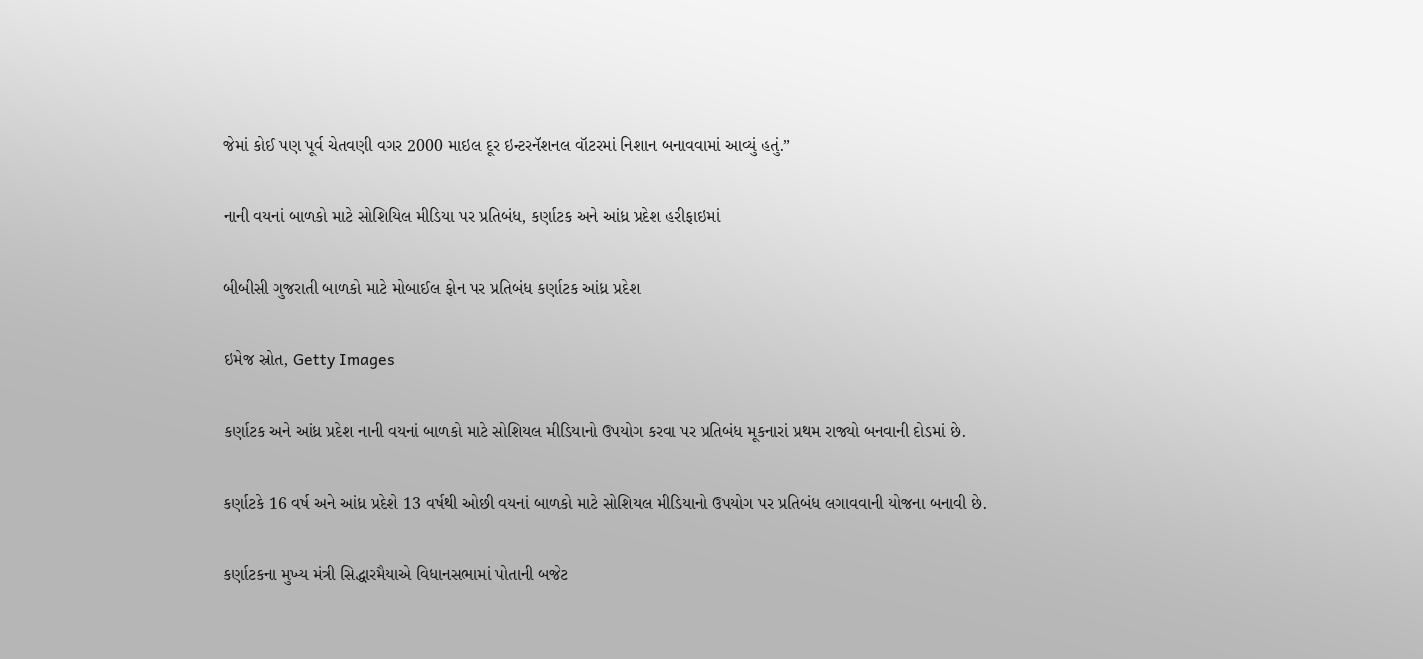જેમાં કોઈ પણ પૂર્વ ચેતવણી વગર 2000 માઇલ દૂર ઇન્ટરનૅશનલ વૉટરમાં નિશાન બનાવવામાં આવ્યું હતું.”

નાની વયનાં બાળકો માટે સોશિયિલ મીડિયા પર પ્રતિબંધ, કર્ણાટક અને આંધ્ર પ્રદેશ હરીફાઇમાં

બીબીસી ગુજરાતી બાળકો માટે મોબાઈલ ફોન પર પ્રતિબંધ કર્ણાટક આંધ્ર પ્રદેશ

ઇમેજ સ્રોત, Getty Images

કર્ણાટક અને આંધ્ર પ્રદેશ નાની વયનાં બાળકો માટે સોશિયલ મીડિયાનો ઉપયોગ કરવા પર પ્રતિબંધ મૂકનારાં પ્રથમ રાજ્યો બનવાની દોડમાં છે.

કર્ણાટકે 16 વર્ષ અને આંધ્ર પ્રદેશે 13 વર્ષથી ઓછી વયનાં બાળકો માટે સોશિયલ મીડિયાનો ઉપયોગ પર પ્રતિબંધ લગાવવાની યોજના બનાવી છે.

કર્ણાટકના મુખ્ય મંત્રી સિદ્ધારમૈયાએ વિધાનસભામાં પોતાની બજેટ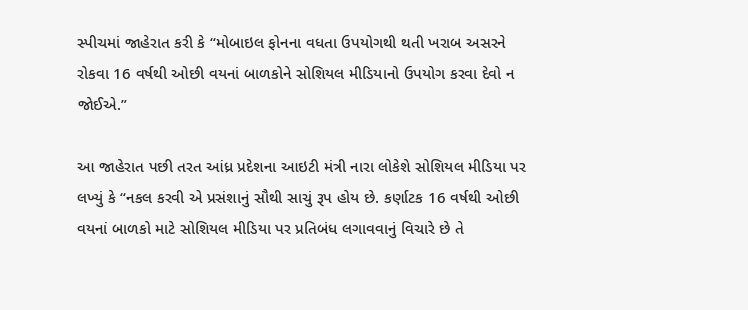સ્પીચમાં જાહેરાત કરી કે “મોબાઇલ ફોનના વધતા ઉપયોગથી થતી ખરાબ અસરને રોકવા 16 વર્ષથી ઓછી વયનાં બાળકોને સોશિયલ મીડિયાનો ઉપયોગ કરવા દેવો ન જોઈએ.”

આ જાહેરાત પછી તરત આંધ્ર પ્રદેશના આઇટી મંત્રી નારા લોકેશે સોશિયલ મીડિયા પર લખ્યું કે “નકલ કરવી એ પ્રસંશાનું સૌથી સાચું રૂપ હોય છે. કર્ણાટક 16 વર્ષથી ઓછી વયનાં બાળકો માટે સોશિયલ મીડિયા પર પ્રતિબંધ લગાવવાનું વિચારે છે તે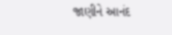જાણીને આનંદ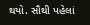થયો. સૌથી પહેલાં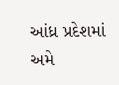આંધ્ર પ્રદેશમાં અમે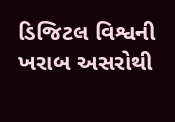ડિજિટલ વિશ્વની ખરાબ અસરોથી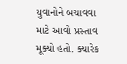યુવાનોને બચાવવા માટે આવો પ્રસ્તાવ મૂક્યો હતો. ક્યારેક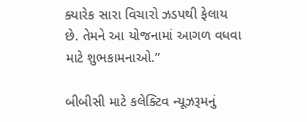ક્યારેક સારા વિચારો ઝડપથી ફેલાય છે. તેમને આ યોજનામાં આગળ વધવા માટે શુભકામનાઓ.”

બીબીસી માટે કલેક્ટિવ ન્યૂઝરૂમનું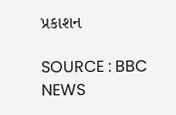પ્રકાશન

SOURCE : BBC NEWS